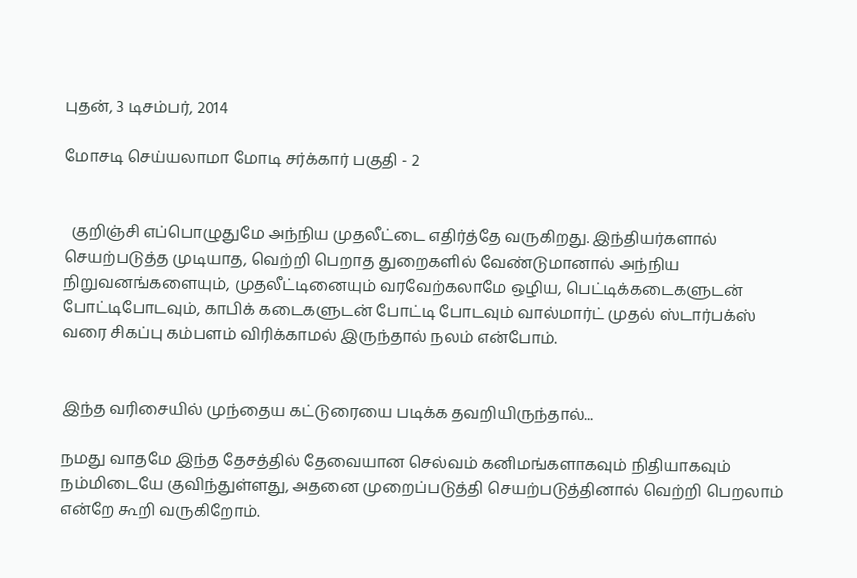புதன், 3 டிசம்பர், 2014

மோசடி செய்யலாமா மோடி சர்க்கார் பகுதி - 2


  குறிஞ்சி எப்பொழுதுமே அந்நிய முதலீட்டை எதிர்த்தே வருகிறது. இந்தியர்களால் செயற்படுத்த முடியாத, வெற்றி பெறாத துறைகளில் வேண்டுமானால் அந்நிய நிறுவனங்களையும், முதலீட்டினையும் வரவேற்கலாமே ஒழிய, பெட்டிக்கடைகளுடன் போட்டிபோடவும், காபிக் கடைகளுடன் போட்டி போடவும் வால்மார்ட் முதல் ஸ்டார்பக்ஸ் வரை சிகப்பு கம்பளம் விரிக்காமல் இருந்தால் நலம் என்போம்.


இந்த வரிசையில் முந்தைய கட்டுரையை படிக்க தவறியிருந்தால்...

நமது வாதமே இந்த தேசத்தில் தேவையான செல்வம் கனிமங்களாகவும் நிதியாகவும் நம்மிடையே குவிந்துள்ளது, அதனை முறைப்படுத்தி செயற்படுத்தினால் வெற்றி பெறலாம் என்றே கூறி வருகிறோம்.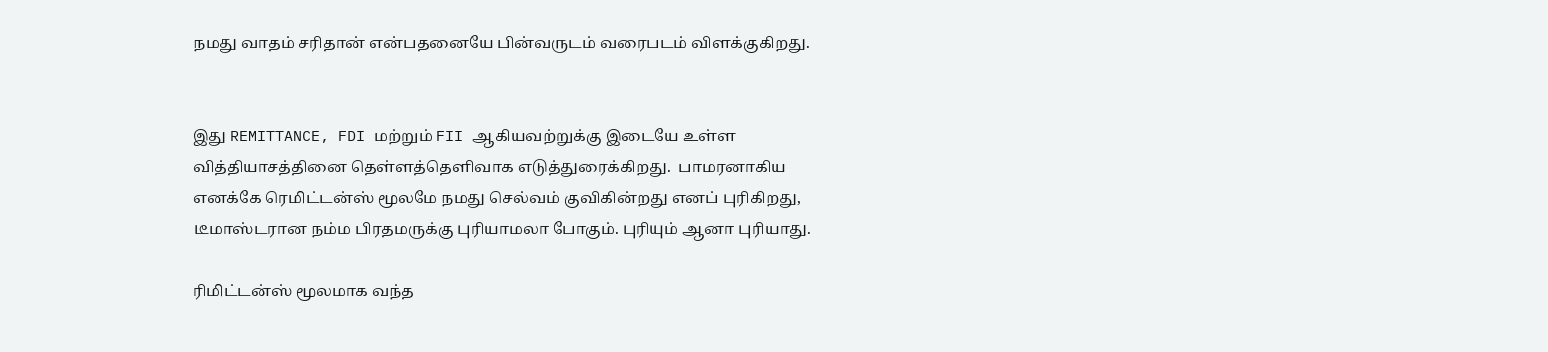நமது வாதம் சரிதான் என்பதனையே பின்வருடம் வரைபடம் விளக்குகிறது.


இது REMITTANCE, FDI மற்றும் FII ஆகியவற்றுக்கு இடையே உள்ள வித்தியாசத்தினை தெள்ளத்தெளிவாக எடுத்துரைக்கிறது.  பாமரனாகிய எனக்கே ரெமிட்டன்ஸ் மூலமே நமது செல்வம் குவிகின்றது எனப் புரிகிறது, டீமாஸ்டரான நம்ம பிரதமருக்கு புரியாமலா போகும். புரியும் ஆனா புரியாது.

ரிமிட்டன்ஸ் மூலமாக வந்த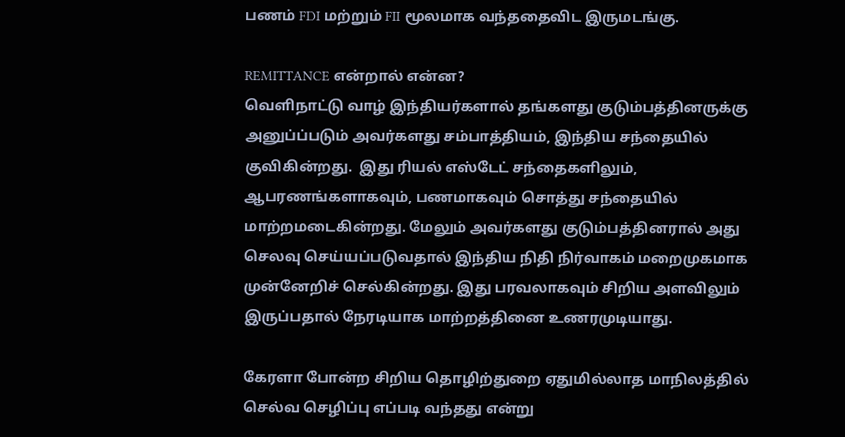பணம் FDI மற்றும் FII மூலமாக வந்ததைவிட இருமடங்கு.

REMITTANCE என்றால் என்ன?
வெளிநாட்டு வாழ் இந்தியர்களால் தங்களது குடும்பத்தினருக்கு அனுப்ப்படும் அவர்களது சம்பாத்தியம், இந்திய சந்தையில் குவிகின்றது.  இது ரியல் எஸ்டேட் சந்தைகளிலும், ஆபரணங்களாகவும், பணமாகவும் சொத்து சந்தையில் மாற்றமடைகின்றது. மேலும் அவர்களது குடும்பத்தினரால் அது செலவு செய்யப்படுவதால் இந்திய நிதி நிர்வாகம் மறைமுகமாக முன்னேறிச் செல்கின்றது. இது பரவலாகவும் சிறிய அளவிலும் இருப்பதால் நேரடியாக மாற்றத்தினை உணரமுடியாது.

கேரளா போன்ற சிறிய தொழிற்துறை ஏதுமில்லாத மாநிலத்தில் செல்வ செழிப்பு எப்படி வந்தது என்று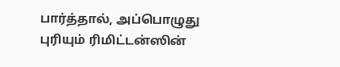பார்த்தால், அப்பொழுது புரியும் ரிமிட்டன்ஸின்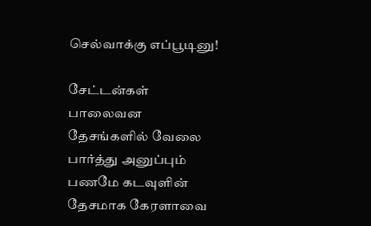செல்வாக்கு எப்பூடினு!

சேட்டன்கள் பாலைவன தேசங்களில் வேலை பார்த்து அனுப்பும் பணமே கடவுளின் தேசமாக கேரளாவை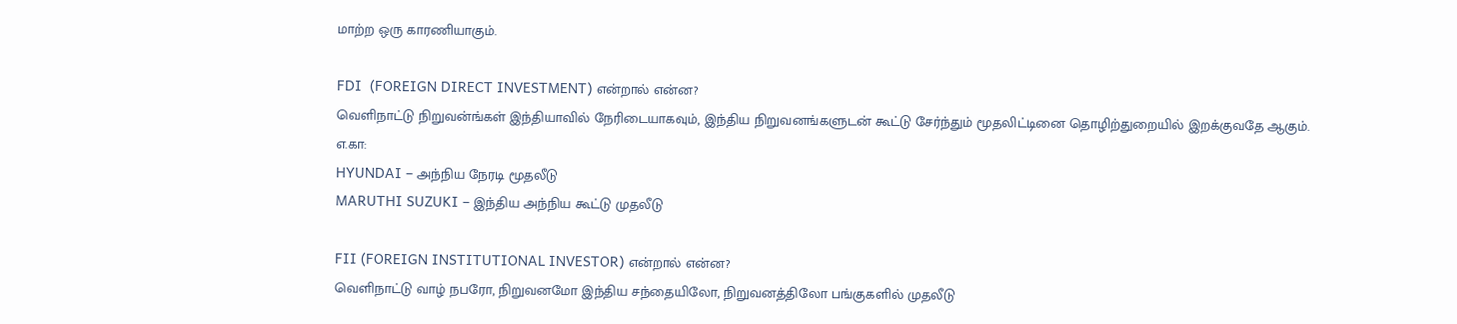மாற்ற ஒரு காரணியாகும்.

FDI  (FOREIGN DIRECT INVESTMENT) என்றால் என்ன?
வெளிநாட்டு நிறுவன்ங்கள் இந்தியாவில் நேரிடையாகவும், இந்திய நிறுவனங்களுடன் கூட்டு சேர்ந்தும் மூதலிட்டினை தொழிற்துறையில் இறக்குவதே ஆகும்.
எ.கா:
HYUNDAI – அந்நிய நேரடி மூதலீடு
MARUTHI SUZUKI – இந்திய அந்நிய கூட்டு முதலீடு

FII (FOREIGN INSTITUTIONAL INVESTOR) என்றால் என்ன?
வெளிநாட்டு வாழ் நபரோ, நிறுவனமோ இந்திய சந்தையிலோ, நிறுவனத்திலோ பங்குகளில் முதலீடு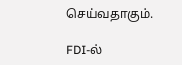செய்வதாகும்.

FDI-ல்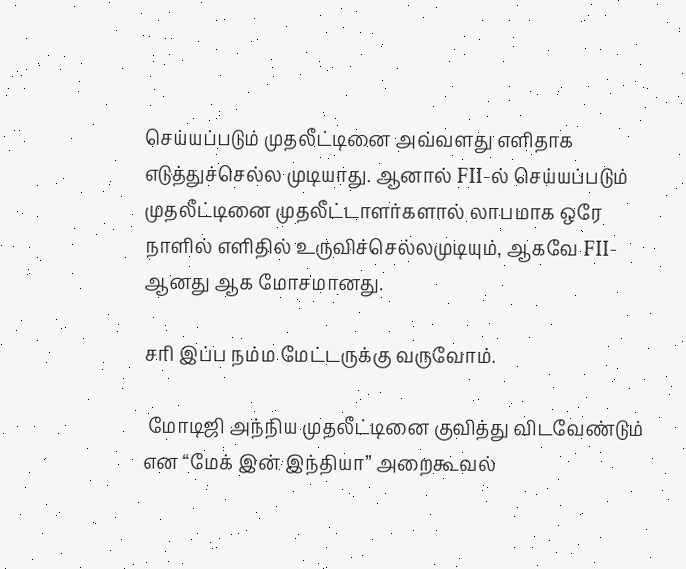செய்யப்படும் முதலீட்டினை அவ்வளது எளிதாக எடுத்துச்செல்ல முடியாது. ஆனால் FII-ல் செய்யப்படும் முதலீட்டினை முதலீட்டாளர்களால் லாபமாக ஒரே நாளில் எளிதில் உருவிச்செல்லமுடியும், ஆகவே FII-ஆனது ஆக மோசமானது.

சரி இப்ப நம்ம மேட்டருக்கு வருவோம்.

 மோடிஜி அந்நிய முதலீட்டினை குவித்து விடவேண்டும் என “மேக் இன் இந்தியா” அறைகூவல்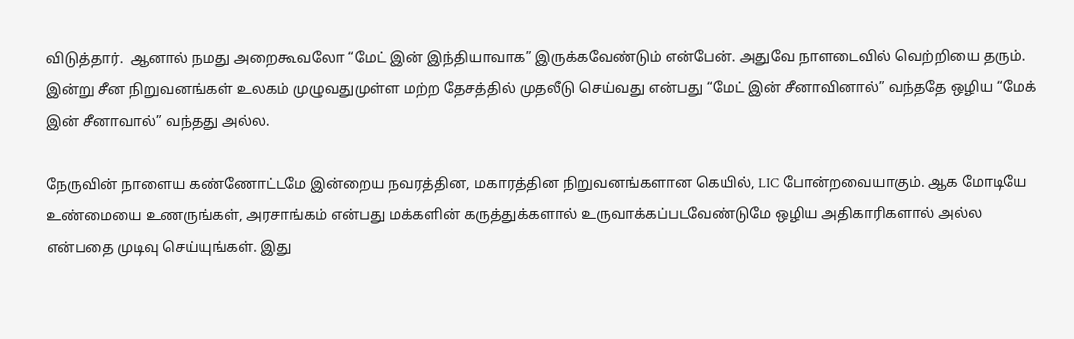விடுத்தார்.  ஆனால் நமது அறைகூவலோ “மேட் இன் இந்தியாவாக” இருக்கவேண்டும் என்பேன். அதுவே நாளடைவில் வெற்றியை தரும். இன்று சீன நிறுவனங்கள் உலகம் முழுவதுமுள்ள மற்ற தேசத்தில் முதலீடு செய்வது என்பது “மேட் இன் சீனாவினால்” வந்ததே ஒழிய “மேக் இன் சீனாவால்” வந்தது அல்ல.

நேருவின் நாளைய கண்ணோட்டமே இன்றைய நவரத்தின, மகாரத்தின நிறுவனங்களான கெயில், LIC போன்றவையாகும். ஆக மோடியே உண்மையை உணருங்கள், அரசாங்கம் என்பது மக்களின் கருத்துக்களால் உருவாக்கப்படவேண்டுமே ஒழிய அதிகாரிகளால் அல்ல என்பதை முடிவு செய்யுங்கள். இது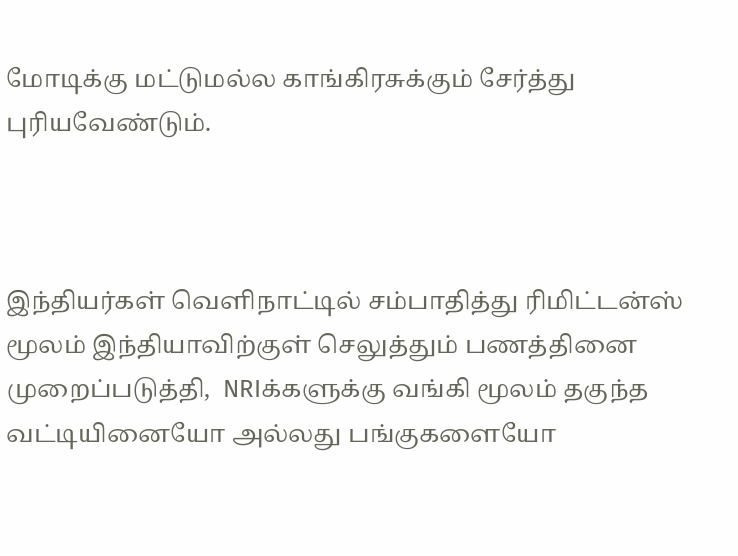மோடிக்கு மட்டுமல்ல காங்கிரசுக்கும் சேர்த்து புரியவேண்டும்.



இந்தியர்கள் வெளிநாட்டில் சம்பாதித்து ரிமிட்டன்ஸ் மூலம் இந்தியாவிற்குள் செலுத்தும் பணத்தினை முறைப்படுத்தி,  NRIக்களுக்கு வங்கி மூலம் தகுந்த வட்டியினையோ அல்லது பங்குகளையோ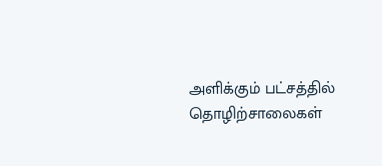அளிக்கும் பட்சத்தில்  தொழிற்சாலைகள்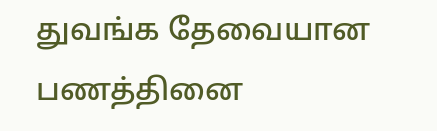துவங்க தேவையான பணத்தினை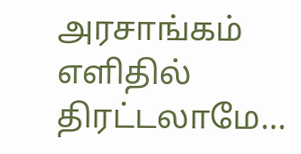அரசாங்கம் எளிதில் திரட்டலாமே…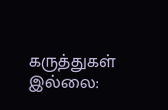கருத்துகள் இல்லை: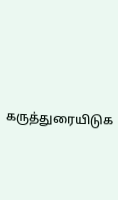கருத்துரையிடுக